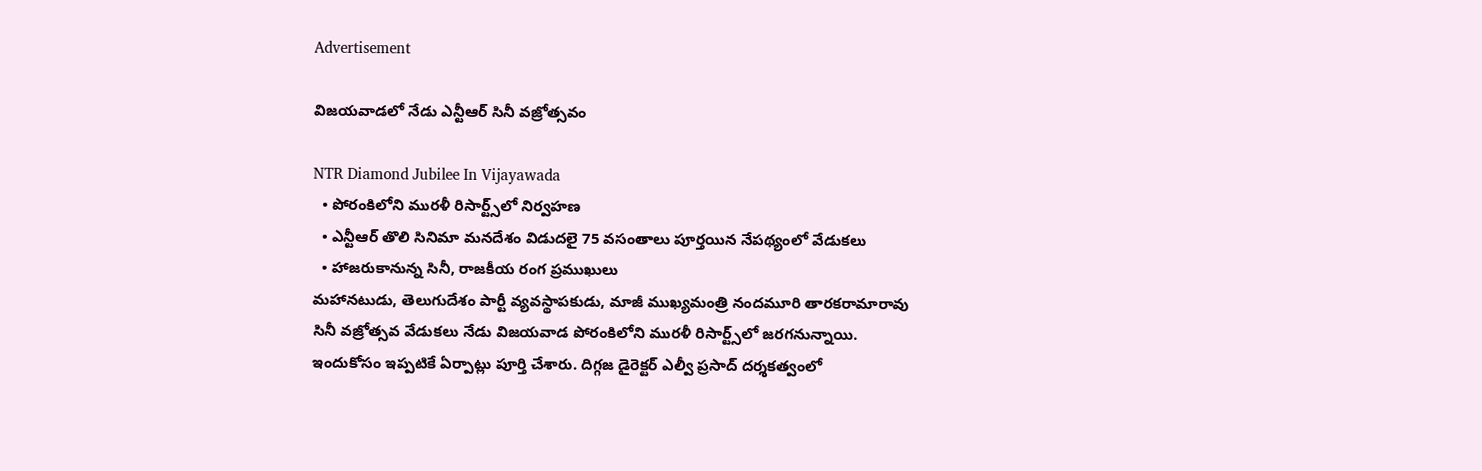Advertisement

విజయవాడలో నేడు ఎన్టీఆర్ సినీ వజ్రోత్సవం

NTR Diamond Jubilee In Vijayawada
  • పోరంకిలోని మురళీ రిసార్ట్స్‌లో నిర్వహణ
  • ఎన్టీఆర్ తొలి సినిమా మనదేశం విడుదలై 75 వసంతాలు పూర్తయిన నేపథ్యంలో వేడుకలు
  • హాజరుకానున్న సినీ, రాజకీయ రంగ ప్రముఖులు
మహానటుడు, తెలుగుదేశం పార్టీ వ్యవస్థాపకుడు, మాజీ ముఖ్యమంత్రి నందమూరి తారకరామారావు సినీ వజ్రోత్సవ వేడుకలు నేడు విజయవాడ పోరంకిలోని మురళీ రిసార్ట్స్‌లో జరగనున్నాయి. ఇందుకోసం ఇప్పటికే ఏర్పాట్లు పూర్తి చేశారు. దిగ్గజ డైరెక్టర్ ఎల్వీ ప్రసాద్ దర్శకత్వంలో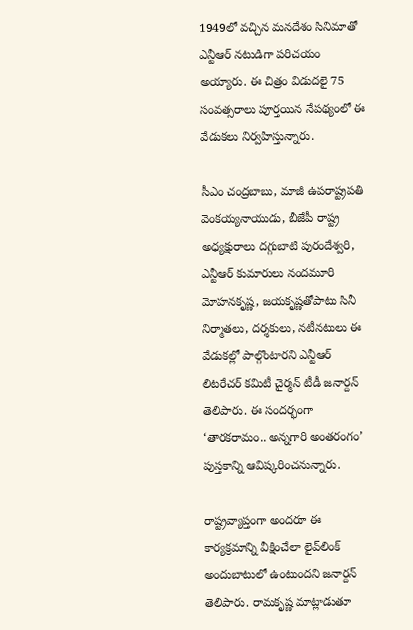1949లో వచ్చిన మనదేశం సినిమాతో ఎన్టీఆర్ నటుడిగా పరిచయం అయ్యారు. ఈ చిత్రం విడుదలై 75 సంవత్సరాలు పూర్తయిన నేపథ్యంలో ఈ వేడుకలు నిర్వహిస్తున్నారు.

సీఎం చంద్రబాబు, మాజీ ఉపరాష్ట్రపతి వెంకయ్యనాయుడు, బీజేపీ రాష్ట్ర అధ్యక్షురాలు దగ్గుబాటి పురందేశ్వరి, ఎన్టీఆర్ కుమారులు నందమూరి మోహనకృష్ణ, జయకృష్ణతోపాటు సినీ నిర్మాతలు, దర్శకులు, నటీనటులు ఈ వేడుకల్లో పాల్గొంటారని ఎన్టీఆర్ లిటరేచర్ కమిటీ చైర్మన్ టీడీ జనార్దన్‌ తెలిపారు. ఈ సందర్భంగా ‘తారకరామం.. అన్నగారి అంతరంగం’ పుస్తకాన్ని ఆవిష్కరించనున్నారు.

రాష్ట్రవ్యాప్తంగా అందరూ ఈ కార్యక్రమాన్ని వీక్షించేలా లైవ్‌లింక్‌ అందుబాటులో ఉంటుందని జనార్దన్ తెలిపారు. రామకృష్ణ మాట్లాడుతూ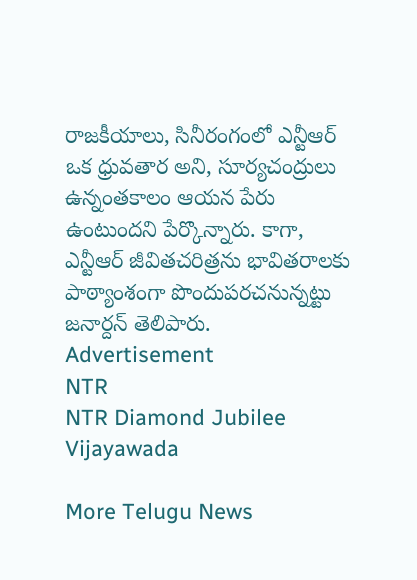రాజకీయాలు, సినీరంగంలో ఎన్టీఆర్ ఒక ధ్రువతార అని, సూర్యచంద్రులు ఉన్నంతకాలం ఆయన పేరు ఉంటుందని పేర్కొన్నారు. కాగా, ఎన్టీఆర్ జీవితచరిత్రను భావితరాలకు పాఠ్యాంశంగా పొందుపరచనున్నట్టు జనార్దన్ తెలిపారు.
Advertisement
NTR
NTR Diamond Jubilee
Vijayawada

More Telugu News